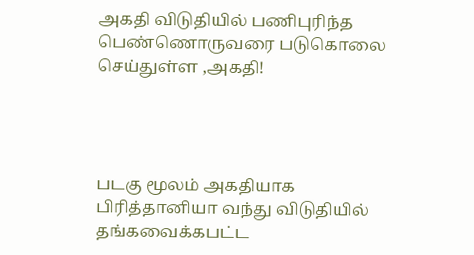அகதி விடுதியில் பணிபுரிந்த பெண்ணொருவரை படுகொலை செய்துள்ள ,அகதி!




படகு மூலம் அகதியாக பிரித்தானியா வந்து விடுதியில் தங்கவைக்கபட்ட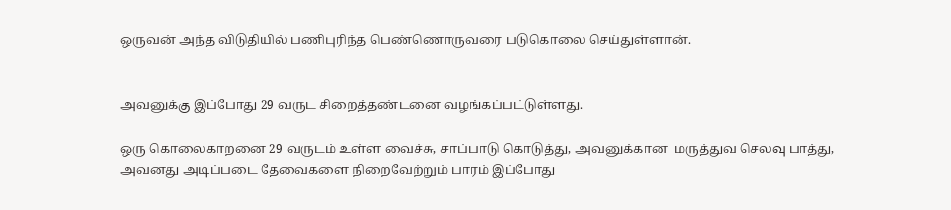ஒருவன் அந்த விடுதியில் பணிபுரிந்த பெண்ணொருவரை படுகொலை செய்துள்ளான்.


அவனுக்கு இப்போது 29 வருட சிறைத்தண்டனை வழங்கப்பட்டுள்ளது.

ஒரு கொலைகாறனை 29 வருடம் உள்ள வைச்சு, சாப்பாடு கொடுத்து, அவனுக்கான  மருத்துவ செலவு பாத்து, அவனது அடிப்படை தேவைகளை நிறைவேற்றும் பாரம் இப்போது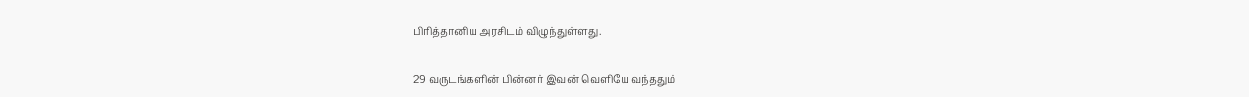பிரித்தானிய அரசிடம் விழுந்துள்ளது.


29 வருடங்களின் பின்னர் இவன் வெளியே வந்ததும்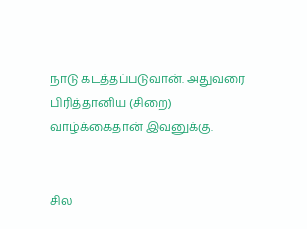நாடு கடத்தப்படுவான். அதுவரை பிரித்தானிய (சிறை) வாழ்க்கைதான் இவனுக்கு.


சில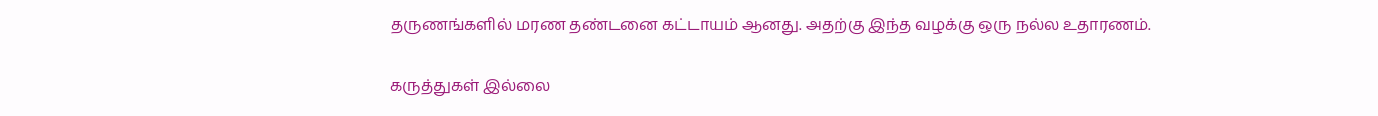தருணங்களில் மரண தண்டனை கட்டாயம் ஆனது. அதற்கு இந்த வழக்கு ஒரு நல்ல உதாரணம்.

கருத்துகள் இல்லை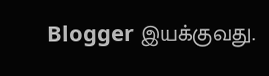Blogger இயக்குவது.